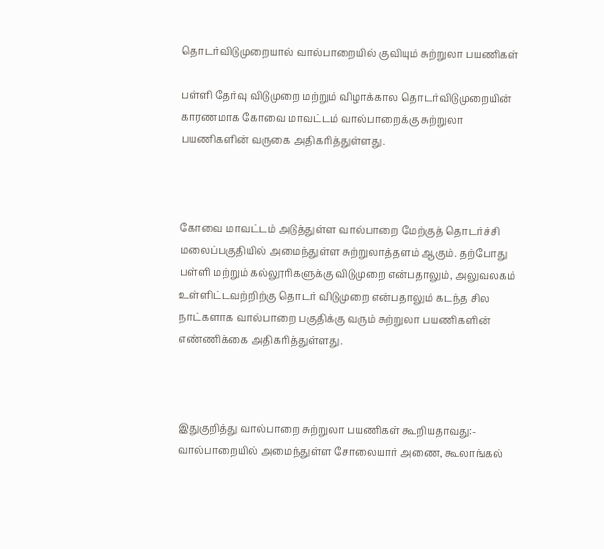தொடர்விடுமுறையால் வால்பாறையில் குவியும் சுற்றுலா பயணிகள்

பள்ளி தேர்வு விடுமுறை மற்றும் விழாக்கால தொடர்விடுமுறையின் காரணமாக கோவை மாவட்டம் வால்பாறைக்கு சுற்றுலா பயணிகளின் வருகை அதிகரித்துள்ளது.



கோவை மாவட்டம் அடுத்துள்ள வால்பாறை மேற்குத் தொடர்ச்சி மலைப்பகுதியில் அமைந்துள்ள சுற்றுலாத்தளம் ஆகும். தற்போது பள்ளி மற்றும் கல்லூரிகளுக்கு விடுமுறை என்பதாலும், அலுவலகம் உள்ளிட்டவற்றிற்கு தொடர் விடுமுறை என்பதாலும் கடந்த சில நாட்களாக வால்பாறை பகுதிக்கு வரும் சுற்றுலா பயணிகளின் எண்ணிக்கை அதிகரித்துள்ளது.



இதுகுறித்து வால்பாறை சுற்றுலா பயணிகள் கூறியதாவது:- வால்பாறையில் அமைந்துள்ள சோலையார் அணை, கூலாங்கல்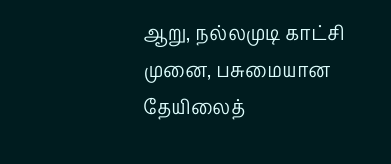ஆறு, நல்லமுடி காட்சி முனை, பசுமையான தேயிலைத்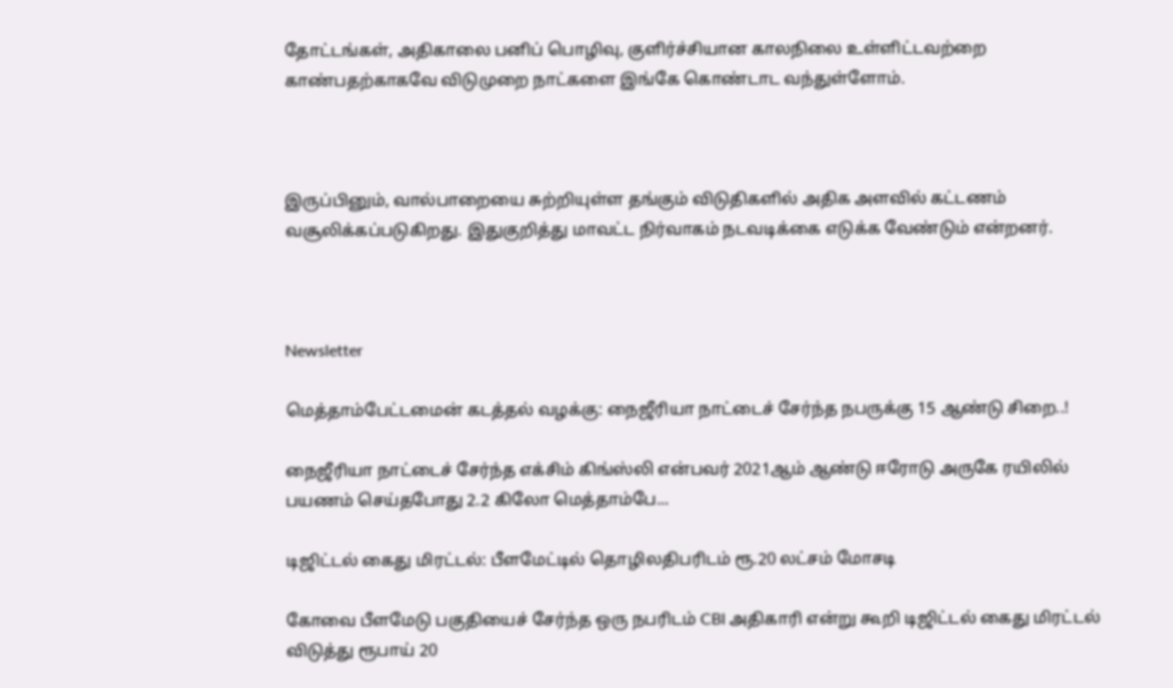தோட்டங்கள், அதிகாலை பனிப் பொழிவு, குளிர்ச்சியான காலநிலை உள்ளிட்டவற்றை காண்பதற்காகவே விடுமுறை நாட்களை இங்கே கொண்டாட வந்துள்ளோம்.



இருப்பினும், வால்பாறையை சுற்றியுள்ள தங்கும் விடுதிகளில் அதிக அளவில் கட்டணம் வசூலிக்கப்படுகிறது. இதுகுறித்து மாவட்ட நிர்வாகம் நடவடிக்கை எடுக்க வேண்டும் என்றனர்.



Newsletter

மெத்தாம்பேட்டமைன் கடத்தல் வழக்கு: நைஜீரியா நாட்டைச் சேர்ந்த நபருக்கு 15 ஆண்டு சிறை..!

நைஜீரியா நாட்டைச் சேர்ந்த எக்சிம் கிங்ஸ்லி என்பவர் 2021ஆம் ஆண்டு ஈரோடு அருகே ரயிலில் பயணம் செய்தபோது 2.2 கிலோ மெத்தாம்பே...

டிஜிட்டல் கைது மிரட்டல்: பீளமேட்டில் தொழிலதிபரிடம் ரூ.20 லட்சம் மோசடி

கோவை பீளமேடு பகுதியைச் சேர்ந்த ஒரு நபரிடம் CBI அதிகாரி என்று கூறி டிஜிட்டல் கைது மிரட்டல் விடுத்து ரூபாய் 20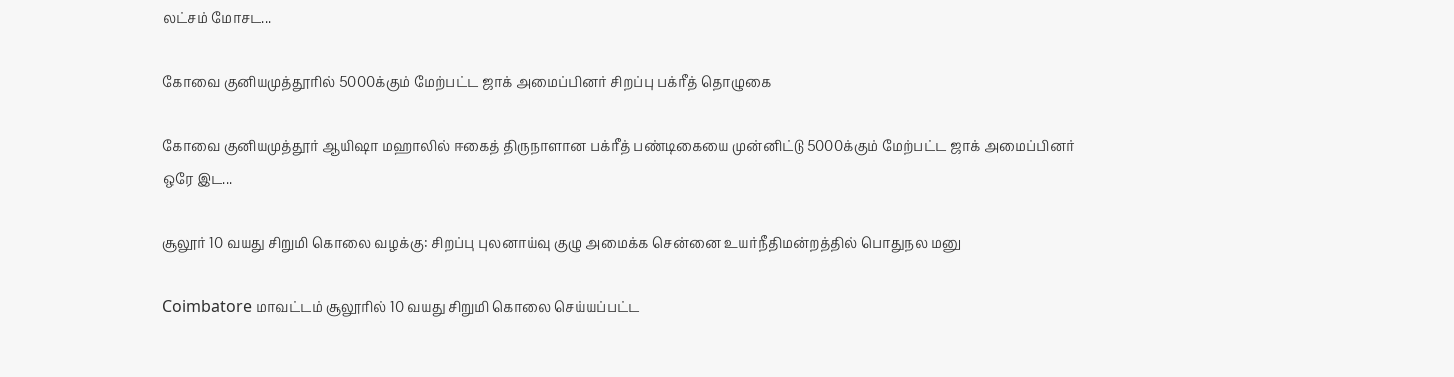லட்சம் மோசட...

கோவை குனியமுத்தூரில் 5000க்கும் மேற்பட்ட ஜாக் அமைப்பினர் சிறப்பு பக்ரீத் தொழுகை

கோவை குனியமுத்தூர் ஆயிஷா மஹாலில் ஈகைத் திருநாளான பக்ரீத் பண்டிகையை முன்னிட்டு 5000க்கும் மேற்பட்ட ஜாக் அமைப்பினர் ஒரே இட...

சூலூர் 10 வயது சிறுமி கொலை வழக்கு: சிறப்பு புலனாய்வு குழு அமைக்க சென்னை உயர்நீதிமன்றத்தில் பொதுநல மனு

Coimbatore மாவட்டம் சூலூரில் 10 வயது சிறுமி கொலை செய்யப்பட்ட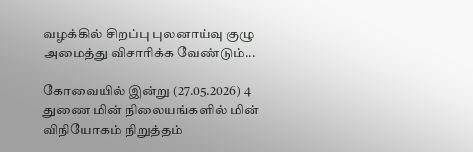வழக்கில் சிறப்பு புலனாய்வு குழு அமைத்து விசாரிக்க வேண்டும்...

கோவையில் இன்று (27.05.2026) 4 துணை மின் நிலையங்களில் மின் விநியோகம் நிறுத்தம்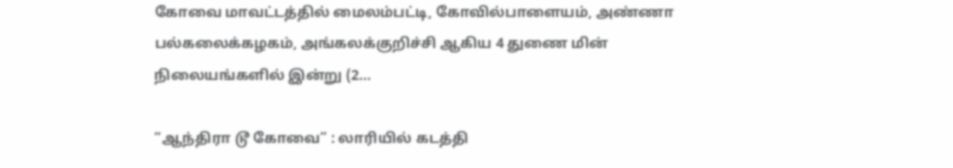கோவை மாவட்டத்தில் மைலம்பட்டி, கோவில்பாளையம், அண்ணா பல்கலைக்கழகம், அங்கலக்குறிச்சி ஆகிய 4 துணை மின் நிலையங்களில் இன்று (2...

“ஆந்திரா டூ கோவை” : லாரியில் கடத்தி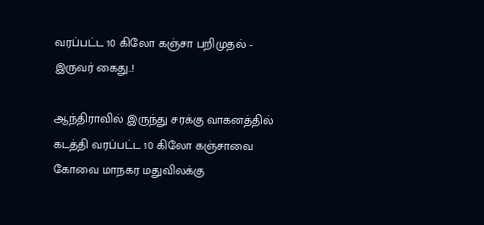வரப்பட்ட 10 கிலோ கஞ்சா பறிமுதல் - இருவர் கைது..!

ஆந்திராவில் இருந்து சரக்கு வாகனத்தில் கடத்தி வரப்பட்ட 10 கிலோ கஞ்சாவை கோவை மாநகர மதுவிலக்கு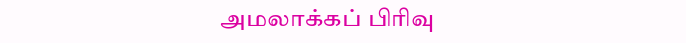அமலாக்கப் பிரிவு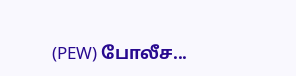(PEW) போலீச...